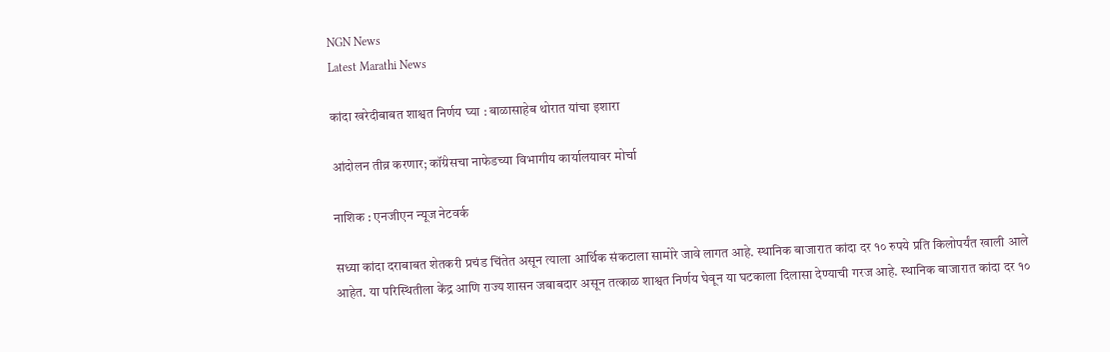NGN News
Latest Marathi News

कांदा खरेदीबाबत शाश्वत निर्णय घ्या : बाळासाहेब थोरात यांचा इशारा

आंदोलन तीव्र करणार; कॉंग्रेसचा नाफेडच्या विभागीय कार्यालयावर मोर्चा

नाशिक : एनजीएन न्यूज नेटवर्क

सध्या कांदा दराबाबत शेतकरी प्रचंड चिंतेत असून त्याला आर्थिक संकटाला सामोरे जावे लागत आहे. स्थानिक बाजारात कांदा दर १० रुपये प्रति किलोपर्यंत खाली आले आहेत. या परिस्थितीला केंद्र आणि राज्य शासन जबाबदार असून तत्काळ शाश्वत निर्णय घेवून या घटकाला दिलासा देण्याची गरज आहे. स्थानिक बाजारात कांदा दर १०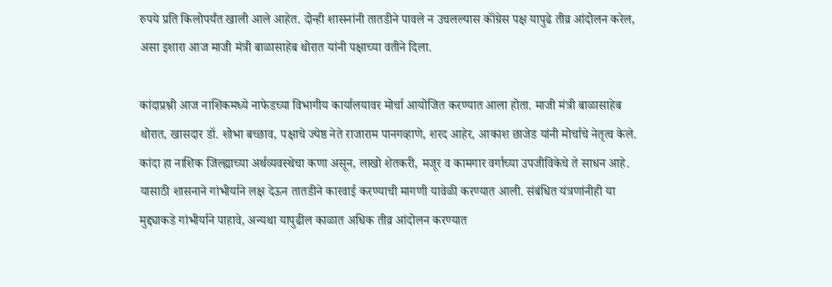रुपये प्रति किलोपर्यंत खाली आले आहेत. दोन्ही शासनांनी तातडीने पावले न उचलल्यास कॉंग्रेस पक्ष यापुढे तीव्र आंदोलन करेल, असा इशारा आज माजी मंत्री बाळासाहेब थोरात यांनी पक्षाच्या वतीने दिला.

कांदाप्रश्नी आज नाशिकमध्ये नाफेडच्या विभागीय कार्यालयावर मोर्चा आयोजित करण्यात आला होता. माजी मंत्री बाळासाहेब थोरात, खासदार डॉ. शोभा बच्छाव, पक्षाचे ज्येष्ठ नेते राजाराम पानगव्हाणे, शरद आहेर, आकाश छाजेड यांनी मोर्चाचे नेतृत्व केले. कांदा हा नाशिक जिल्ह्याच्या अर्थव्यवस्थेचा कणा असून, लाखो शेतकरी, मजूर व कामगार वर्गाच्या उपजीविकेचे ते साधन आहे. यासाठी शासनाने गांभीर्याने लक्ष देऊन तातडीने कारवाई करण्याची मागणी यावेळी करण्यात आली. संबंधित यंत्रणांनीही या मुद्द्याकडे गांभीर्याने पाहावे, अन्यथा यापुढील काळात अधिक तीव्र आंदोलन करण्यात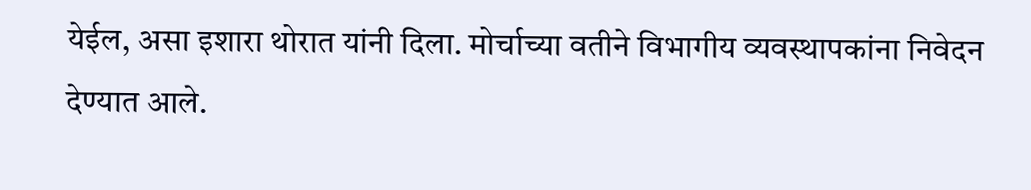येईल, असा इशारा थोरात यांनी दिला. मोर्चाच्या वतीने विभागीय व्यवस्थापकांना निवेदन देण्यात आले.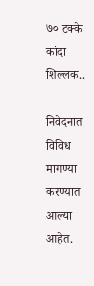७० टक्के कांदा शिल्लक..

निवेदनात विविध मागण्या करण्यात आल्या आहेत.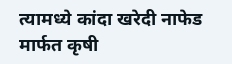त्यामध्ये कांदा खरेदी नाफेड मार्फत कृषी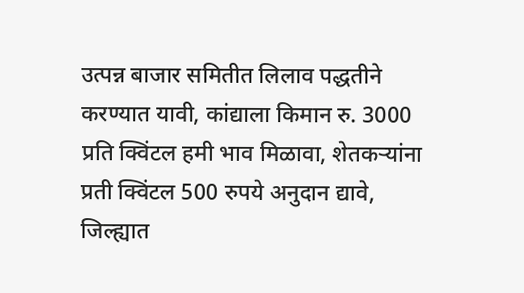उत्पन्न बाजार समितीत लिलाव पद्धतीने करण्यात यावी, कांद्याला किमान रु. 3000 प्रति क्विंटल हमी भाव मिळावा, शेतकऱ्यांना प्रती क्विंटल 500 रुपये अनुदान द्यावे, जिल्ह्यात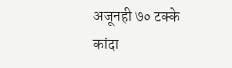अजूनही ७० टक्के कांदा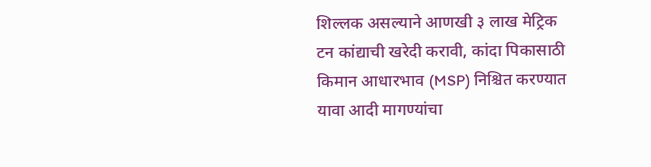शिल्लक असल्याने आणखी ३ लाख मेट्रिक टन कांद्याची खरेदी करावी, कांदा पिकासाठी किमान आधारभाव (MSP) निश्चित करण्यात यावा आदी मागण्यांचा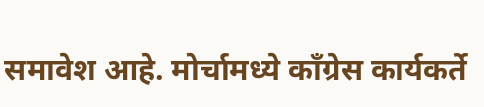समावेश आहे. मोर्चामध्ये कॉंग्रेस कार्यकर्ते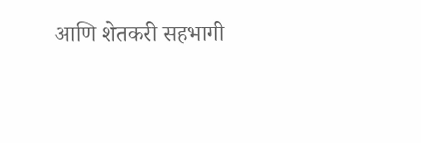आणि शेतकरी सहभागी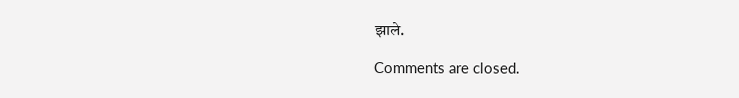झाले.

Comments are closed.